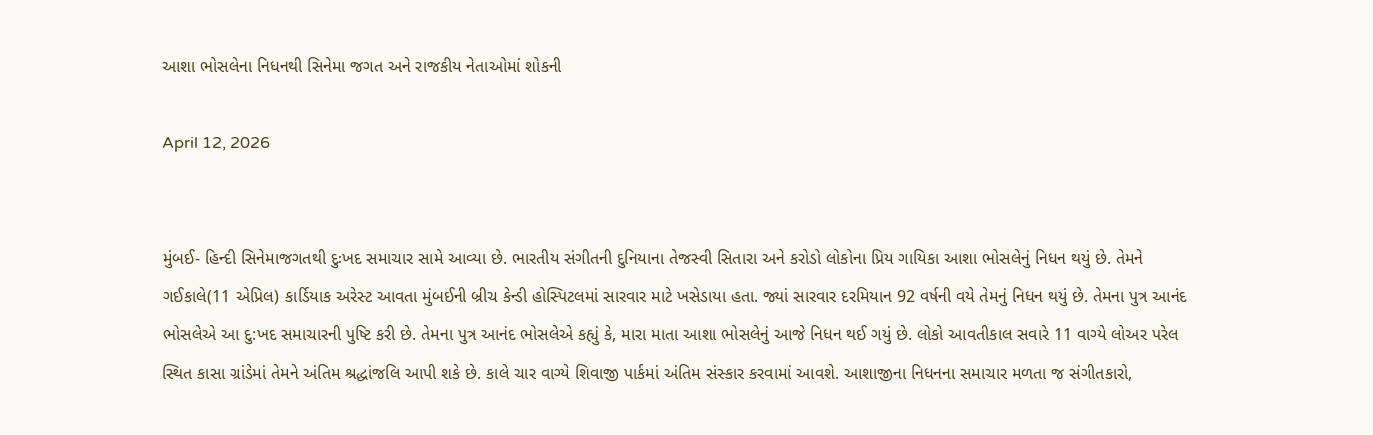આશા ભોસલેના નિધનથી સિનેમા જગત અને રાજકીય નેતાઓમાં શોકની

April 12, 2026


મુંબઈ- હિન્દી સિનેમાજગતથી દુઃખદ સમાચાર સામે આવ્યા છે. ભારતીય સંગીતની દુનિયાના તેજસ્વી સિતારા અને કરોડો લોકોના પ્રિય ગાયિકા આશા ભોસલેનું નિધન થયું છે. તેમને ગઈકાલે(11 એપ્રિલ) કાર્ડિયાક અરેસ્ટ આવતા મુંબઈની બ્રીચ કેન્ડી હોસ્પિટલમાં સારવાર માટે ખસેડાયા હતા. જ્યાં સારવાર દરમિયાન 92 વર્ષની વયે તેમનું નિધન થયું છે. તેમના પુત્ર આનંદ ભોસલેએ આ દુ:ખદ સમાચારની પુષ્ટિ કરી છે. તેમના પુત્ર આનંદ ભોસલેએ કહ્યું કે, મારા માતા આશા ભોસલેનું આજે નિધન થઈ ગયું છે. લોકો આવતીકાલ સવારે 11 વાગ્યે લોઅર પરેલ સ્થિત કાસા ગ્રાંડેમાં તેમને અંતિમ શ્રદ્ધાંજલિ આપી શકે છે. કાલે ચાર વાગ્યે શિવાજી પાર્કમાં અંતિમ સંસ્કાર કરવામાં આવશે. આશાજીના નિધનના સમાચાર મળતા જ સંગીતકારો,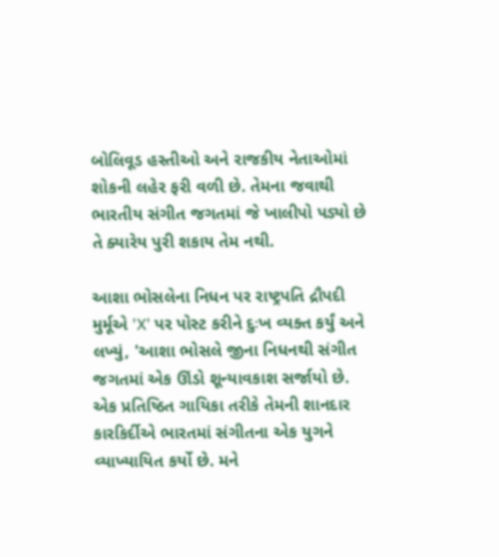બોલિવૂડ હસ્તીઓ અને રાજકીય નેતાઓમાં શોકની લહેર ફરી વળી છે. તેમના જવાથી ભારતીય સંગીત જગતમાં જે ખાલીપો પડ્યો છે તે ક્યારેય પુરી શકાય તેમ નથી.

આશા ભોસલેના નિધન પર રાષ્ટ્રપતિ દ્રૌપદી મુર્મૂએ 'X' પર પોસ્ટ કરીને દુઃખ વ્યક્ત કર્યું અને લખ્યું, 'આશા ભોસલે જીના નિધનથી સંગીત જગતમાં એક ઊંડો શૂન્યાવકાશ સર્જાયો છે. એક પ્રતિષ્ઠિત ગાયિકા તરીકે તેમની શાનદાર કારકિર્દીએ ભારતમાં સંગીતના એક યુગને વ્યાખ્યાયિત કર્યો છે. મને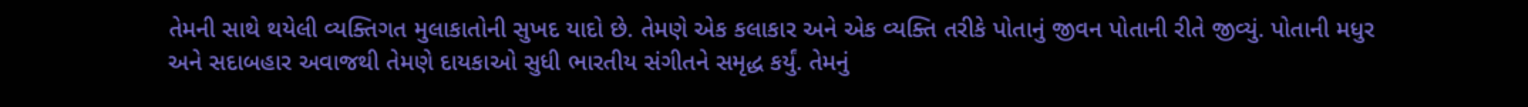તેમની સાથે થયેલી વ્યક્તિગત મુલાકાતોની સુખદ યાદો છે. તેમણે એક કલાકાર અને એક વ્યક્તિ તરીકે પોતાનું જીવન પોતાની રીતે જીવ્યું. પોતાની મધુર અને સદાબહાર અવાજથી તેમણે દાયકાઓ સુધી ભારતીય સંગીતને સમૃદ્ધ કર્યું. તેમનું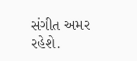સંગીત અમર રહેશે.